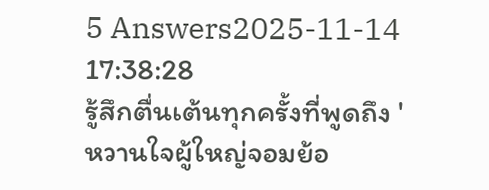5 Answers2025-11-14 17:38:28
รู้สึกตื่นเต้นทุกครั้งที่พูดถึง 'หวานใจผู้ใหญ่จอมย้อ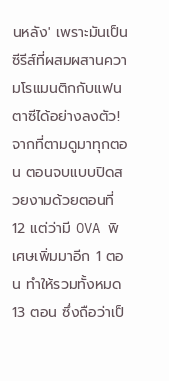นหลัง' เพราะมันเป็นซีรีส์ที่ผสมผสานความโรแมนติกกับแฟนตาซีได้อย่างลงตัว!
จากที่ตามดูมาทุกตอน ตอนจบแบบปิดสวยงามด้วยตอนที่ 12 แต่ว่ามี OVA พิเศษเพิ่มมาอีก 1 ตอน ทำให้รวมทั้งหมด 13 ตอน ซึ่งถือว่าเป็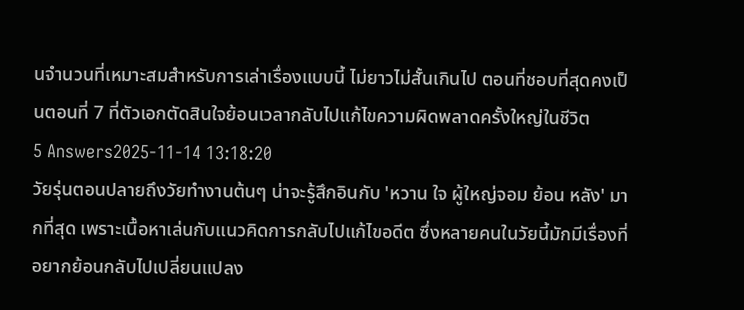นจำนวนที่เหมาะสมสำหรับการเล่าเรื่องแบบนี้ ไม่ยาวไม่สั้นเกินไป ตอนที่ชอบที่สุดคงเป็นตอนที่ 7 ที่ตัวเอกตัดสินใจย้อนเวลากลับไปแก้ไขความผิดพลาดครั้งใหญ่ในชีวิต
5 Answers2025-11-14 13:18:20
วัยรุ่นตอนปลายถึงวัยทำงานต้นๆ น่าจะรู้สึกอินกับ 'หวาน ใจ ผู้ใหญ่จอม ย้อน หลัง' มากที่สุด เพราะเนื้อหาเล่นกับแนวคิดการกลับไปแก้ไขอดีต ซึ่งหลายคนในวัยนี้มักมีเรื่องที่อยากย้อนกลับไปเปลี่ยนแปลง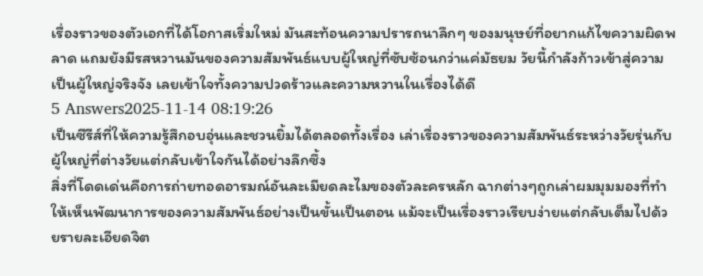เรื่องราวของตัวเอกที่ได้โอกาสเริ่มใหม่ มันสะท้อนความปรารถนาลึกๆ ของมนุษย์ที่อยากแก้ไขความผิดพลาด แถมยังมีรสหวานมันของความสัมพันธ์แบบผู้ใหญ่ที่ซับซ้อนกว่าแค่มัธยม วัยนี้กำลังก้าวเข้าสู่ความเป็นผู้ใหญ่จริงจัง เลยเข้าใจทั้งความปวดร้าวและความหวานในเรื่องได้ดี
5 Answers2025-11-14 08:19:26
เป็นซีรีส์ที่ให้ความรู้สึกอบอุ่นและชวนยิ้มได้ตลอดทั้งเรื่อง เล่าเรื่องราวของความสัมพันธ์ระหว่างวัยรุ่นกับผู้ใหญ่ที่ต่างวัยแต่กลับเข้าใจกันได้อย่างลึกซึ้ง
สิ่งที่โดดเด่นคือการถ่ายทอดอารมณ์อันละเมียดละไมของตัวละครหลัก ฉากต่างๆถูกเล่าผมมุมมองที่ทำให้เห็นพัฒนาการของความสัมพันธ์อย่างเป็นขั้นเป็นตอน แม้จะเป็นเรื่องราวเรียบง่ายแต่กลับเต็มไปด้วยรายละเอียดจิต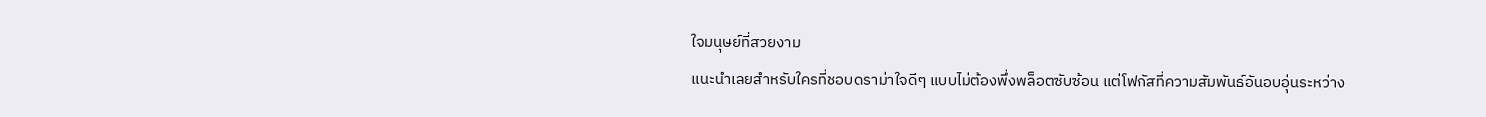ใจมนุษย์ที่สวยงาม
แนะนำเลยสำหรับใครที่ชอบดราม่าใจดีๆ แบบไม่ต้องพึ่งพล็อตซับซ้อน แต่โฟกัสที่ความสัมพันธ์อันอบอุ่นระหว่าง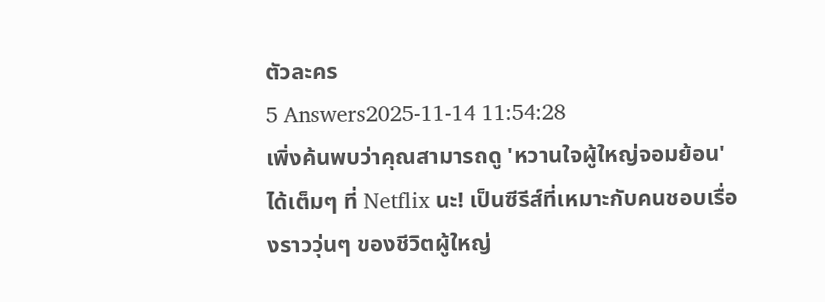ตัวละคร
5 Answers2025-11-14 11:54:28
เพิ่งค้นพบว่าคุณสามารถดู 'หวานใจผู้ใหญ่จอมย้อน' ได้เต็มๆ ที่ Netflix นะ! เป็นซีรีส์ที่เหมาะกับคนชอบเรื่องราววุ่นๆ ของชีวิตผู้ใหญ่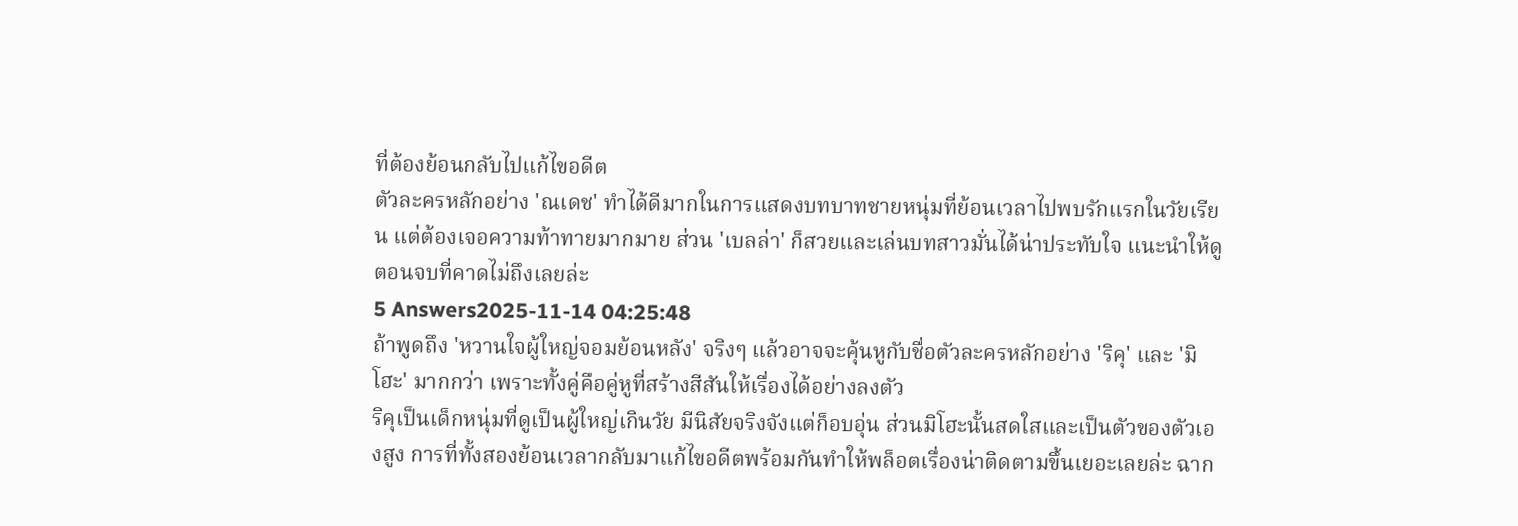ที่ต้องย้อนกลับไปแก้ไขอดีต
ตัวละครหลักอย่าง 'ณเดช' ทำได้ดีมากในการแสดงบทบาทชายหนุ่มที่ย้อนเวลาไปพบรักแรกในวัยเรียน แต่ต้องเจอความท้าทายมากมาย ส่วน 'เบลล่า' ก็สวยและเล่นบทสาวมั่นได้น่าประทับใจ แนะนำให้ดูตอนจบที่คาดไม่ถึงเลยล่ะ
5 Answers2025-11-14 04:25:48
ถ้าพูดถึง 'หวานใจผู้ใหญ่จอมย้อนหลัง' จริงๆ แล้วอาจจะคุ้นหูกับชื่อตัวละครหลักอย่าง 'ริคุ' และ 'มิโฮะ' มากกว่า เพราะทั้งคู่คือคู่หูที่สร้างสีสันให้เรื่องได้อย่างลงตัว
ริคุเป็นเด็กหนุ่มที่ดูเป็นผู้ใหญ่เกินวัย มีนิสัยจริงจังแต่ก็อบอุ่น ส่วนมิโฮะนั้นสดใสและเป็นตัวของตัวเองสูง การที่ทั้งสองย้อนเวลากลับมาแก้ไขอดีตพร้อมกันทำให้พล็อตเรื่องน่าติดตามขึ้นเยอะเลยล่ะ ฉาก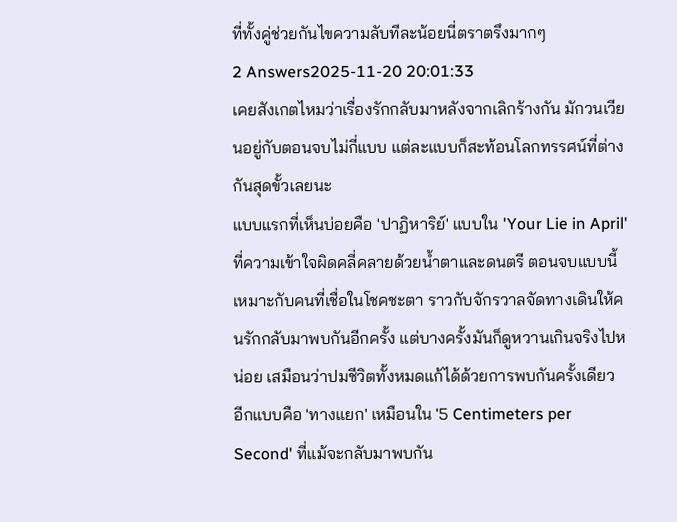ที่ทั้งคู่ช่วยกันไขความลับทีละน้อยนี่ตราตรึงมากๆ
2 Answers2025-11-20 20:01:33
เคยสังเกตไหมว่าเรื่องรักกลับมาหลังจากเลิกร้างกัน มักวนเวียนอยู่กับตอนจบไม่กี่แบบ แต่ละแบบก็สะท้อนโลกทรรศน์ที่ต่างกันสุดขั้วเลยนะ
แบบแรกที่เห็นบ่อยคือ 'ปาฏิหาริย์' แบบใน 'Your Lie in April' ที่ความเข้าใจผิดคลี่คลายด้วยน้ำตาและดนตรี ตอนจบแบบนี้เหมาะกับคนที่เชื่อในโชคชะตา ราวกับจักรวาลจัดทางเดินให้คนรักกลับมาพบกันอีกครั้ง แต่บางครั้งมันก็ดูหวานเกินจริงไปหน่อย เสมือนว่าปมชีวิตทั้งหมดแก้ได้ด้วยการพบกันครั้งเดียว
อีกแบบคือ 'ทางแยก' เหมือนใน '5 Centimeters per Second' ที่แม้จะกลับมาพบกัน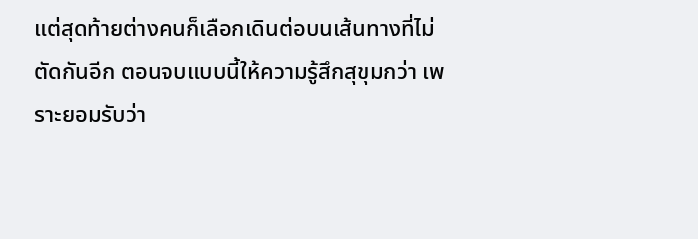แต่สุดท้ายต่างคนก็เลือกเดินต่อบนเส้นทางที่ไม่ตัดกันอีก ตอนจบแบบนี้ให้ความรู้สึกสุขุมกว่า เพราะยอมรับว่า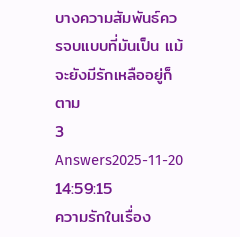บางความสัมพันธ์ควรจบแบบที่มันเป็น แม้จะยังมีรักเหลืออยู่ก็ตาม
3 Answers2025-11-20 14:59:15
ความรักในเรื่อง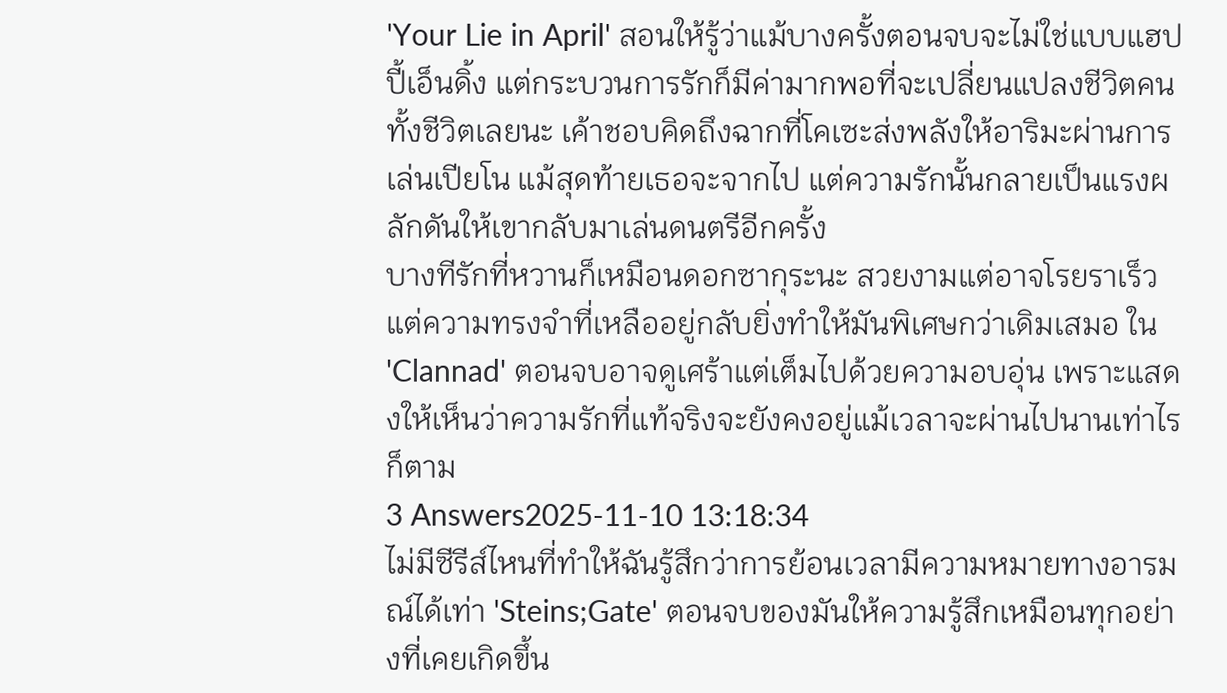'Your Lie in April' สอนให้รู้ว่าแม้บางครั้งตอนจบจะไม่ใช่แบบแฮปปี้เอ็นดิ้ง แต่กระบวนการรักก็มีค่ามากพอที่จะเปลี่ยนแปลงชีวิตคนทั้งชีวิตเลยนะ เค้าชอบคิดถึงฉากที่โคเซะส่งพลังให้อาริมะผ่านการเล่นเปียโน แม้สุดท้ายเธอจะจากไป แต่ความรักนั้นกลายเป็นแรงผลักดันให้เขากลับมาเล่นดนตรีอีกครั้ง
บางทีรักที่หวานก็เหมือนดอกซากุระนะ สวยงามแต่อาจโรยราเร็ว แต่ความทรงจำที่เหลืออยู่กลับยิ่งทำให้มันพิเศษกว่าเดิมเสมอ ใน 'Clannad' ตอนจบอาจดูเศร้าแต่เต็มไปด้วยความอบอุ่น เพราะแสดงให้เห็นว่าความรักที่แท้จริงจะยังคงอยู่แม้เวลาจะผ่านไปนานเท่าไรก็ตาม
3 Answers2025-11-10 13:18:34
ไม่มีซีรีส์ไหนที่ทำให้ฉันรู้สึกว่าการย้อนเวลามีความหมายทางอารมณ์ได้เท่า 'Steins;Gate' ตอนจบของมันให้ความรู้สึกเหมือนทุกอย่างที่เคยเกิดขึ้น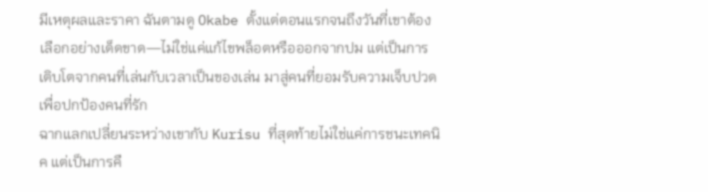มีเหตุผลและราคา ฉันตามดู Okabe ตั้งแต่ตอนแรกจนถึงวันที่เขาต้องเลือกอย่างเด็ดขาด—ไม่ใช่แค่แก้ไขพล็อตหรือออกจากปม แต่เป็นการเติบโตจากคนที่เล่นกับเวลาเป็นของเล่น มาสู่คนที่ยอมรับความเจ็บปวดเพื่อปกป้องคนที่รัก
ฉากแลกเปลี่ยนระหว่างเขากับ Kurisu ที่สุดท้ายไม่ใช่แค่การชนะเทคนิค แต่เป็นการคื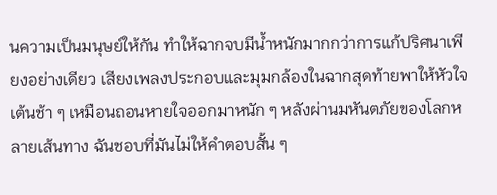นความเป็นมนุษย์ให้กัน ทำให้ฉากจบมีน้ำหนักมากกว่าการแก้ปริศนาเพียงอย่างเดียว เสียงเพลงประกอบและมุมกล้องในฉากสุดท้ายพาให้หัวใจเต้นช้า ๆ เหมือนถอนหายใจออกมาหนัก ๆ หลังผ่านมหันตภัยของโลกหลายเส้นทาง ฉันชอบที่มันไม่ให้คำตอบสั้น ๆ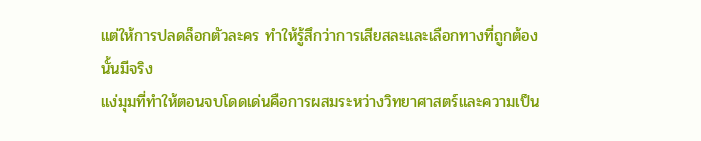แต่ให้การปลดล็อกตัวละคร ทำให้รู้สึกว่าการเสียสละและเลือกทางที่ถูกต้องนั้นมีจริง
แง่มุมที่ทำให้ตอนจบโดดเด่นคือการผสมระหว่างวิทยาศาสตร์และความเป็น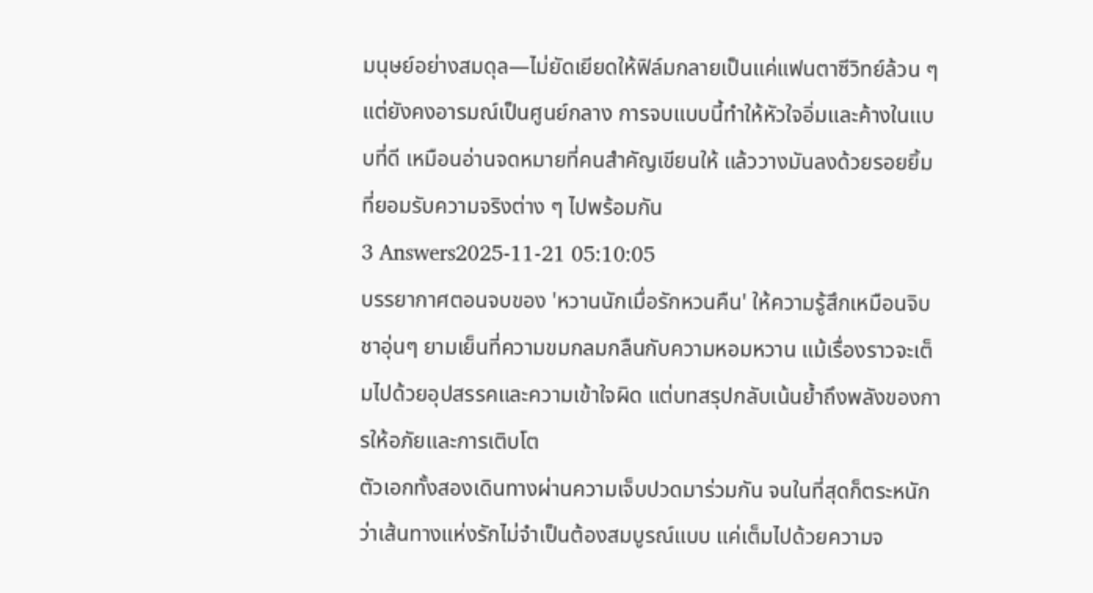มนุษย์อย่างสมดุล—ไม่ยัดเยียดให้ฟิล์มกลายเป็นแค่แฟนตาซีวิทย์ล้วน ๆ แต่ยังคงอารมณ์เป็นศูนย์กลาง การจบแบบนี้ทำให้หัวใจอิ่มและค้างในแบบที่ดี เหมือนอ่านจดหมายที่คนสำคัญเขียนให้ แล้ววางมันลงด้วยรอยยิ้มที่ยอมรับความจริงต่าง ๆ ไปพร้อมกัน
3 Answers2025-11-21 05:10:05
บรรยากาศตอนจบของ 'หวานนักเมื่อรักหวนคืน' ให้ความรู้สึกเหมือนจิบชาอุ่นๆ ยามเย็นที่ความขมกลมกลืนกับความหอมหวาน แม้เรื่องราวจะเต็มไปด้วยอุปสรรคและความเข้าใจผิด แต่บทสรุปกลับเน้นย้ำถึงพลังของการให้อภัยและการเติบโต
ตัวเอกทั้งสองเดินทางผ่านความเจ็บปวดมาร่วมกัน จนในที่สุดก็ตระหนักว่าเส้นทางแห่งรักไม่จำเป็นต้องสมบูรณ์แบบ แค่เต็มไปด้วยความจ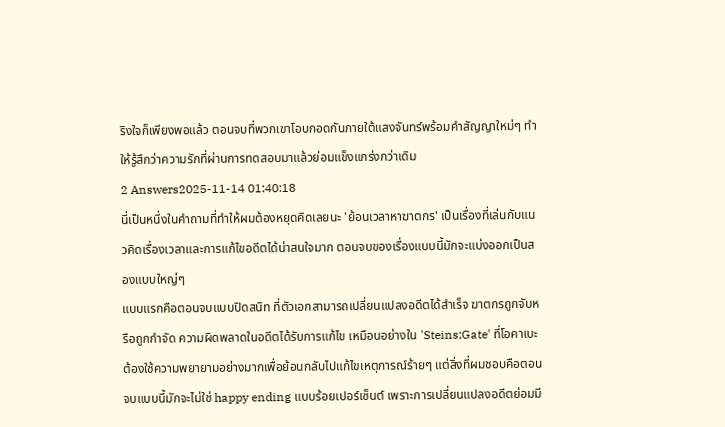ริงใจก็เพียงพอแล้ว ตอนจบที่พวกเขาโอบกอดกันภายใต้แสงจันทร์พร้อมคำสัญญาใหม่ๆ ทำให้รู้สึกว่าความรักที่ผ่านการทดสอบมาแล้วย่อมแข็งแกร่งกว่าเดิม
2 Answers2025-11-14 01:40:18
นี่เป็นหนึ่งในคำถามที่ทำให้ผมต้องหยุดคิดเลยนะ 'ย้อนเวลาหาฆาตกร' เป็นเรื่องที่เล่นกับแนวคิดเรื่องเวลาและการแก้ไขอดีตได้น่าสนใจมาก ตอนจบของเรื่องแบบนี้มักจะแบ่งออกเป็นสองแบบใหญ่ๆ
แบบแรกคือตอนจบแบบปิดสนิท ที่ตัวเอกสามารถเปลี่ยนแปลงอดีตได้สำเร็จ ฆาตกรถูกจับหรือถูกกำจัด ความผิดพลาดในอดีตได้รับการแก้ไข เหมือนอย่างใน 'Steins;Gate' ที่โอคาเบะต้องใช้ความพยายามอย่างมากเพื่อย้อนกลับไปแก้ไขเหตุการณ์ร้ายๆ แต่สิ่งที่ผมชอบคือตอนจบแบบนี้มักจะไม่ใช่ happy ending แบบร้อยเปอร์เซ็นต์ เพราะการเปลี่ยนแปลงอดีตย่อมมี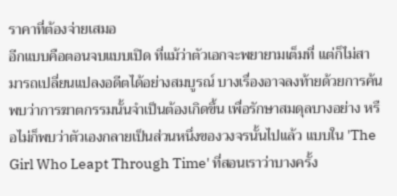ราคาที่ต้องจ่ายเสมอ
อีกแบบคือตอนจบแบบเปิด ที่แม้ว่าตัวเอกจะพยายามเต็มที่ แต่ก็ไม่สามารถเปลี่ยนแปลงอดีตได้อย่างสมบูรณ์ บางเรื่องอาจลงท้ายด้วยการค้นพบว่าการฆาตกรรมนั้นจำเป็นต้องเกิดขึ้น เพื่อรักษาสมดุลบางอย่าง หรือไม่ก็พบว่าตัวเองกลายเป็นส่วนหนึ่งของวงจรนั้นไปแล้ว แบบใน 'The Girl Who Leapt Through Time' ที่สอนเราว่าบางครั้ง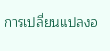การเปลี่ยนแปลงอ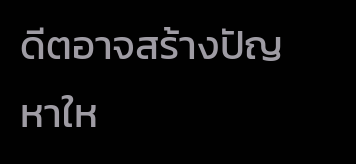ดีตอาจสร้างปัญหาให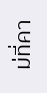ม่ที่คา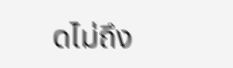ดไม่ถึง